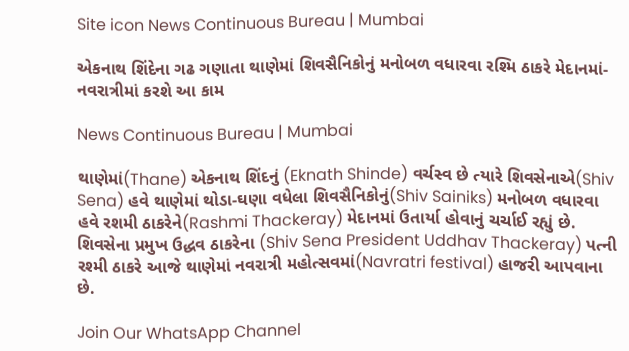Site icon News Continuous Bureau | Mumbai

એકનાથ શિંદેના ગઢ ગણાતા થાણેમાં શિવસૈનિકોનું મનોબળ વધારવા રશ્મિ ઠાકરે મેદાનમાં- નવરાત્રીમાં કરશે આ કામ

News Continuous Bureau | Mumbai

થાણેમાં(Thane) એકનાથ શિંદનું (Eknath Shinde) વર્ચસ્વ છે ત્યારે શિવસેનાએ(Shiv Sena) હવે થાણેમાં થોડા-ઘણા વધેલા શિવસૈનિકોનું(Shiv Sainiks) મનોબળ વધારવા હવે રશમી ઠાકરેને(Rashmi Thackeray) મેદાનમાં ઉતાર્યા હોવાનું ચર્ચાઈ રહ્યું છે. શિવસેના પ્રમુખ ઉદ્ધવ ઠાકરેના (Shiv Sena President Uddhav Thackeray) પત્ની રશ્મી ઠાકરે આજે થાણેમાં નવરાત્રી મહોત્સવમાં(Navratri festival) હાજરી આપવાના છે.

Join Our WhatsApp Channel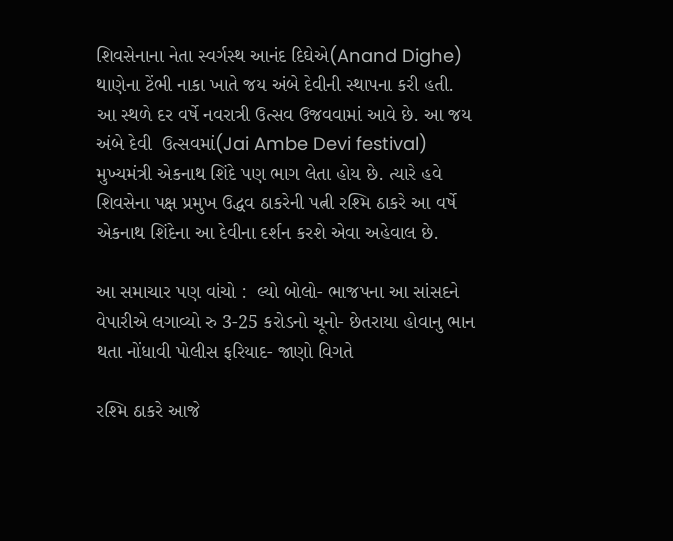શિવસેનાના નેતા સ્વર્ગસ્થ આનંદ દિઘેએ(Anand Dighe) થાણેના ટેંભી નાકા ખાતે જય અંબે દેવીની સ્થાપના કરી હતી. આ સ્થળે દર વર્ષે નવરાત્રી ઉત્સવ ઉજવવામાં આવે છે. આ જય અંબે દેવી  ઉત્સવમાં(Jai Ambe Devi festival) મુખ્યમંત્રી એકનાથ શિંદે પણ ભાગ લેતા હોય છે. ત્યારે હવે શિવસેના પક્ષ પ્રમુખ ઉદ્ધવ ઠાકરેની પત્ની રશ્મિ ઠાકરે આ વર્ષે એકનાથ શિંદેના આ દેવીના દર્શન કરશે એવા અહેવાલ છે.

આ સમાચાર પણ વાંચો :  લ્યો બોલો- ભાજપના આ સાંસદને વેપારીએ લગાવ્યો રુ 3-25 કરોડનો ચૂનો- છેતરાયા હોવાનુ ભાન થતા નોંધાવી પોલીસ ફરિયાદ- જાણો વિગતે

રશ્મિ ઠાકરે આજે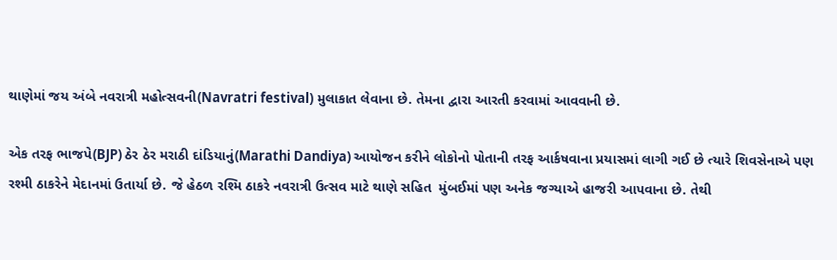થાણેમાં જય અંબે નવરાત્રી મહોત્સવની(Navratri festival) મુલાકાત લેવાના છે. તેમના દ્વારા આરતી કરવામાં આવવાની છે.

એક તરફ ભાજપે(BJP) ઠેર ઠેર મરાઠી દાંડિયાનું(Marathi Dandiya) આયોજન કરીને લોકોનો પોતાની તરફ આર્કષવાના પ્રયાસમાં લાગી ગઈ છે ત્યારે શિવસેનાએ પણ રશ્મી ઠાકરેને મેદાનમાં ઉતાર્યા છે. જે હેઠળ રશ્મિ ઠાકરે નવરાત્રી ઉત્સવ માટે થાણે સહિત  મુંબઈમાં પણ અનેક જગ્યાએ હાજરી આપવાના છે. તેથી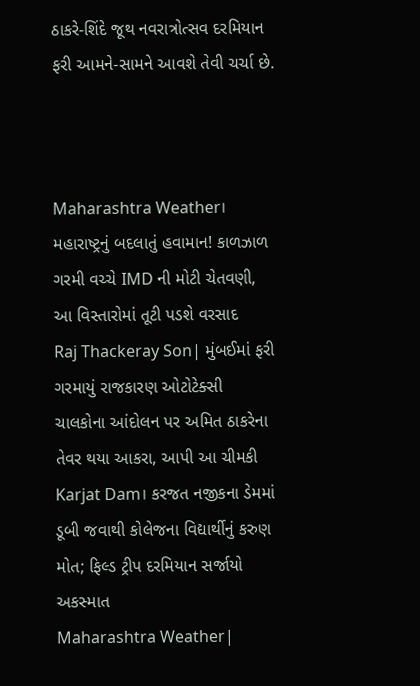ઠાકરે-શિંદે જૂથ નવરાત્રોત્સવ દરમિયાન ફરી આમને-સામને આવશે તેવી ચર્ચા છે.



Maharashtra Weather। મહારાષ્ટ્રનું બદલાતું હવામાન! કાળઝાળ ગરમી વચ્ચે IMD ની મોટી ચેતવણી, આ વિસ્તારોમાં તૂટી પડશે વરસાદ
Raj Thackeray Son| મુંબઈમાં ફરી ગરમાયું રાજકારણ ઓટોટેક્સી ચાલકોના આંદોલન પર અમિત ઠાકરેના તેવર થયા આકરા, આપી આ ચીમકી
Karjat Dam। કરજત નજીકના ડેમમાં ડૂબી જવાથી કોલેજના વિદ્યાર્થીનું કરુણ મોત; ફિલ્ડ ટ્રીપ દરમિયાન સર્જાયો અકસ્માત
Maharashtra Weather|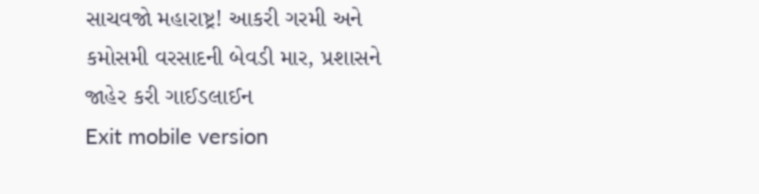સાચવજો મહારાષ્ટ્ર! આકરી ગરમી અને કમોસમી વરસાદની બેવડી માર, પ્રશાસને જાહેર કરી ગાઈડલાઈન
Exit mobile version